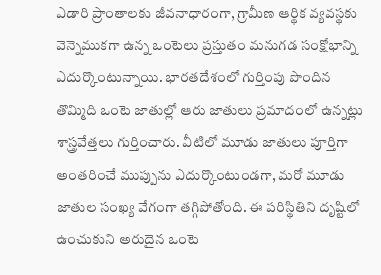ఎడారి ప్రాంతాలకు జీవనాధారంగా, గ్రామీణ ఆర్థిక వ్యవస్థకు వెన్నెముకగా ఉన్న ఒంటెలు ప్రస్తుతం మనుగడ సంక్షోభాన్ని ఎదుర్కొంటున్నాయి. భారతదేశంలో గుర్తింపు పొందిన తొమ్మిది ఒంటె జాతుల్లో ఆరు జాతులు ప్రమాదంలో ఉన్నట్లు శాస్త్రవేత్తలు గుర్తించారు. వీటిలో మూడు జాతులు పూర్తిగా అంతరించే ముప్పును ఎదుర్కొంటుండగా, మరో మూడు జాతుల సంఖ్య వేగంగా తగ్గిపోతోంది. ఈ పరిస్థితిని దృష్టిలో ఉంచుకుని అరుదైన ఒంటె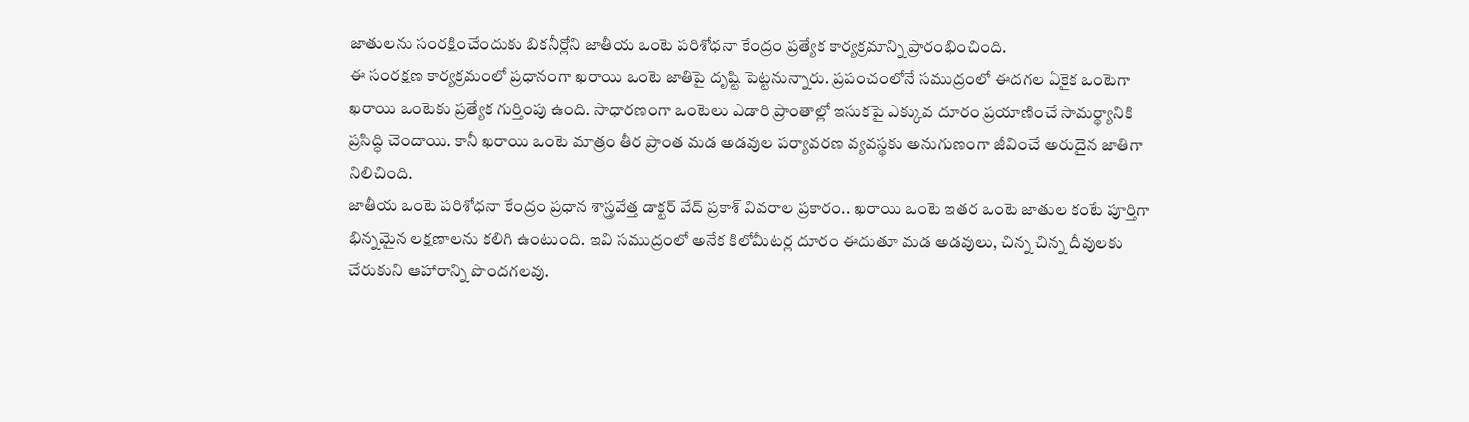జాతులను సంరక్షించేందుకు బికనీర్లోని జాతీయ ఒంటె పరిశోధనా కేంద్రం ప్రత్యేక కార్యక్రమాన్ని ప్రారంభించింది.
ఈ సంరక్షణ కార్యక్రమంలో ప్రధానంగా ఖరాయి ఒంటె జాతిపై దృష్టి పెట్టనున్నారు. ప్రపంచంలోనే సముద్రంలో ఈదగల ఏకైక ఒంటెగా ఖరాయి ఒంటెకు ప్రత్యేక గుర్తింపు ఉంది. సాధారణంగా ఒంటెలు ఎడారి ప్రాంతాల్లో ఇసుకపై ఎక్కువ దూరం ప్రయాణించే సామర్థ్యానికి ప్రసిద్ధి చెందాయి. కానీ ఖరాయి ఒంటె మాత్రం తీర ప్రాంత మడ అడవుల పర్యావరణ వ్యవస్థకు అనుగుణంగా జీవించే అరుదైన జాతిగా నిలిచింది.
జాతీయ ఒంటె పరిశోధనా కేంద్రం ప్రధాన శాస్త్రవేత్త డాక్టర్ వేద్ ప్రకాశ్ వివరాల ప్రకారం.. ఖరాయి ఒంటె ఇతర ఒంటె జాతుల కంటే పూర్తిగా భిన్నమైన లక్షణాలను కలిగి ఉంటుంది. ఇవి సముద్రంలో అనేక కిలోమీటర్ల దూరం ఈదుతూ మడ అడవులు, చిన్న చిన్న దీవులకు చేరుకుని ఆహారాన్ని పొందగలవు.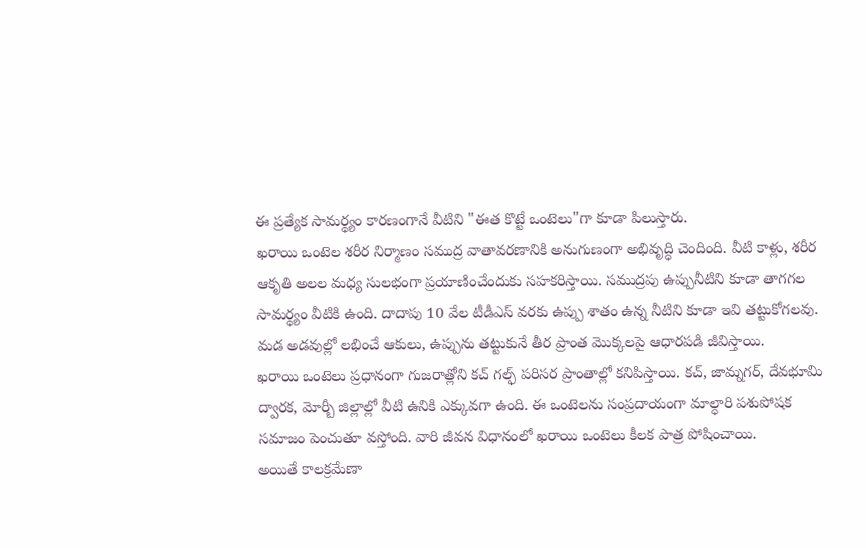ఈ ప్రత్యేక సామర్థ్యం కారణంగానే వీటిని "ఈత కొట్టే ఒంటెలు"గా కూడా పిలుస్తారు.
ఖరాయి ఒంటెల శరీర నిర్మాణం సముద్ర వాతావరణానికి అనుగుణంగా అభివృద్ధి చెందింది. వీటి కాళ్లు, శరీర ఆకృతి అలల మధ్య సులభంగా ప్రయాణించేందుకు సహకరిస్తాయి. సముద్రపు ఉప్పునీటిని కూడా తాగగల సామర్థ్యం వీటికి ఉంది. దాదాపు 10 వేల టీడీఎస్ వరకు ఉప్పు శాతం ఉన్న నీటిని కూడా ఇవి తట్టుకోగలవు. మడ అడవుల్లో లభించే ఆకులు, ఉప్పును తట్టుకునే తీర ప్రాంత మొక్కలపై ఆధారపడి జీవిస్తాయి.
ఖరాయి ఒంటెలు ప్రధానంగా గుజరాత్లోని కచ్ గల్ఫ్ పరిసర ప్రాంతాల్లో కనిపిస్తాయి. కచ్, జామ్నగర్, దేవభూమి ద్వారక, మోర్బీ జిల్లాల్లో వీటి ఉనికి ఎక్కువగా ఉంది. ఈ ఒంటెలను సంప్రదాయంగా మాల్ధారి పశుపోషక సమాజం పెంచుతూ వస్తోంది. వారి జీవన విధానంలో ఖరాయి ఒంటెలు కీలక పాత్ర పోషించాయి.
అయితే కాలక్రమేణా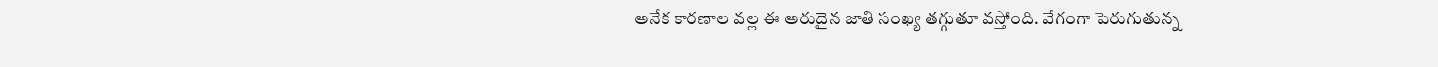అనేక కారణాల వల్ల ఈ అరుదైన జాతి సంఖ్య తగ్గుతూ వస్తోంది. వేగంగా పెరుగుతున్న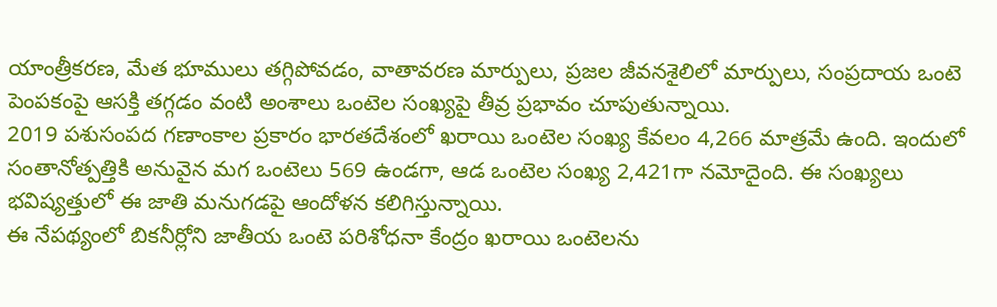యాంత్రీకరణ, మేత భూములు తగ్గిపోవడం, వాతావరణ మార్పులు, ప్రజల జీవనశైలిలో మార్పులు, సంప్రదాయ ఒంటె పెంపకంపై ఆసక్తి తగ్గడం వంటి అంశాలు ఒంటెల సంఖ్యపై తీవ్ర ప్రభావం చూపుతున్నాయి.
2019 పశుసంపద గణాంకాల ప్రకారం భారతదేశంలో ఖరాయి ఒంటెల సంఖ్య కేవలం 4,266 మాత్రమే ఉంది. ఇందులో సంతానోత్పత్తికి అనువైన మగ ఒంటెలు 569 ఉండగా, ఆడ ఒంటెల సంఖ్య 2,421గా నమోదైంది. ఈ సంఖ్యలు భవిష్యత్తులో ఈ జాతి మనుగడపై ఆందోళన కలిగిస్తున్నాయి.
ఈ నేపథ్యంలో బికనీర్లోని జాతీయ ఒంటె పరిశోధనా కేంద్రం ఖరాయి ఒంటెలను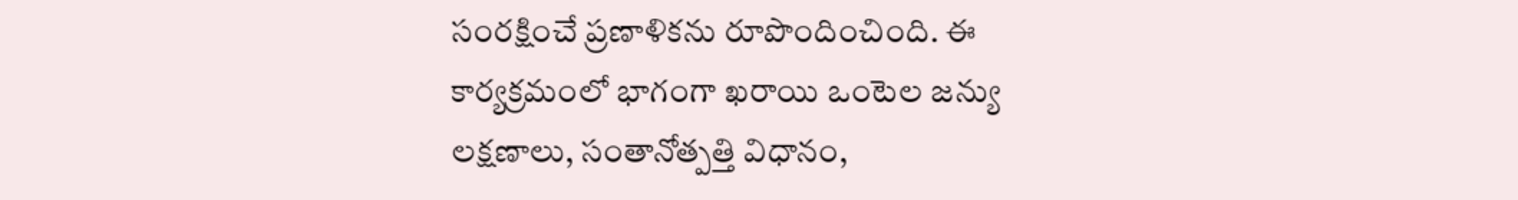సంరక్షించే ప్రణాళికను రూపొందించింది. ఈ కార్యక్రమంలో భాగంగా ఖరాయి ఒంటెల జన్యు లక్షణాలు, సంతానోత్పత్తి విధానం,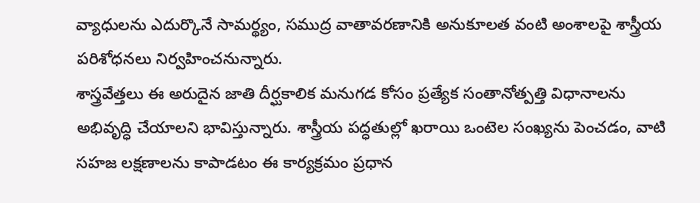వ్యాధులను ఎదుర్కొనే సామర్థ్యం, సముద్ర వాతావరణానికి అనుకూలత వంటి అంశాలపై శాస్త్రీయ పరిశోధనలు నిర్వహించనున్నారు.
శాస్త్రవేత్తలు ఈ అరుదైన జాతి దీర్ఘకాలిక మనుగడ కోసం ప్రత్యేక సంతానోత్పత్తి విధానాలను అభివృద్ధి చేయాలని భావిస్తున్నారు. శాస్త్రీయ పద్ధతుల్లో ఖరాయి ఒంటెల సంఖ్యను పెంచడం, వాటి సహజ లక్షణాలను కాపాడటం ఈ కార్యక్రమం ప్రధాన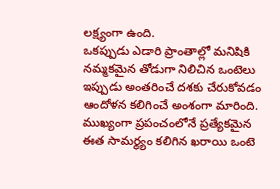లక్ష్యంగా ఉంది.
ఒకప్పుడు ఎడారి ప్రాంతాల్లో మనిషికి నమ్మకమైన తోడుగా నిలిచిన ఒంటెలు ఇప్పుడు అంతరించే దశకు చేరుకోవడం ఆందోళన కలిగించే అంశంగా మారింది. ముఖ్యంగా ప్రపంచంలోనే ప్రత్యేకమైన ఈత సామర్థ్యం కలిగిన ఖరాయి ఒంటె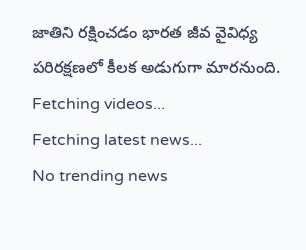జాతిని రక్షించడం భారత జీవ వైవిధ్య పరిరక్షణలో కీలక అడుగుగా మారనుంది.
Fetching videos...
Fetching latest news...
No trending news